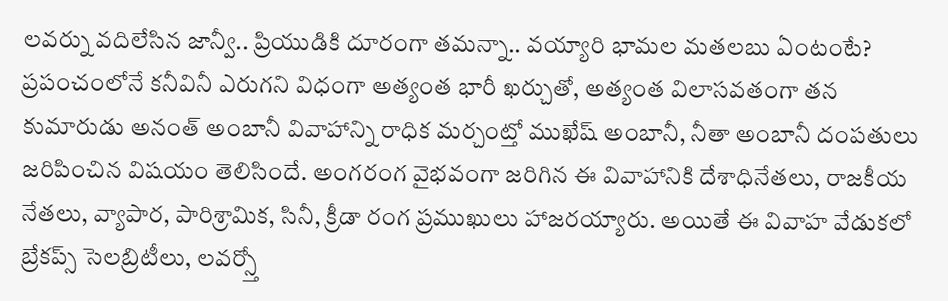లవర్ను వదిలేసిన జాన్వీ.. ప్రియుడికి దూరంగా తమన్నా.. వయ్యారి భామల మతలబు ఏంటంటే?
ప్రపంచంలోనే కనీవినీ ఎరుగని విధంగా అత్యంత భారీ ఖర్చుతో, అత్యంత విలాసవతంగా తన కుమారుడు అనంత్ అంబానీ వివాహాన్ని రాధిక మర్చంట్తో ముఖేష్ అంబానీ, నీతా అంబానీ దంపతులు జరిపించిన విషయం తెలిసిందే. అంగరంగ వైభవంగా జరిగిన ఈ వివాహానికి దేశాధినేతలు, రాజకీయ నేతలు, వ్యాపార, పారిశ్రామిక, సినీ, క్రీడా రంగ ప్రముఖులు హాజరయ్యారు. అయితే ఈ వివాహ వేడుకలో బ్రేకప్స్ సెలబ్రిటీలు, లవర్స్తో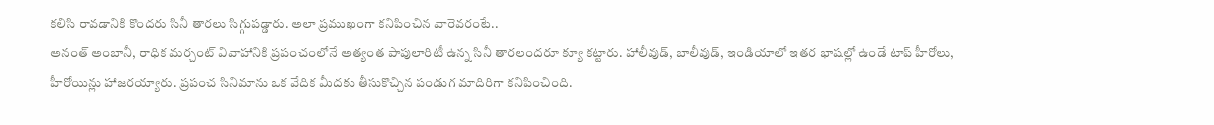కలిసి రావడానికి కొందరు సినీ తారలు సిగ్గుపడ్డారు. అలా ప్రముఖంగా కనిపించిన వారెవరంటే..
అనంత్ అంబానీ, రాధిక మర్చంట్ వివాహానికి ప్రపంచంలోనే అత్యంత పాపులారిటీ ఉన్న సినీ తారలందరూ క్యూ కట్టారు. హాలీవుడ్, బాలీవుడ్, ఇండియాలో ఇతర భాషల్లో ఉండే టాప్ హీరోలు, హీరోయిన్లు హాజరయ్యారు. ప్రపంచ సినిమాను ఒక వేదిక మీదకు తీసుకొచ్చిన పండుగ మాదిరిగా కనిపించింది.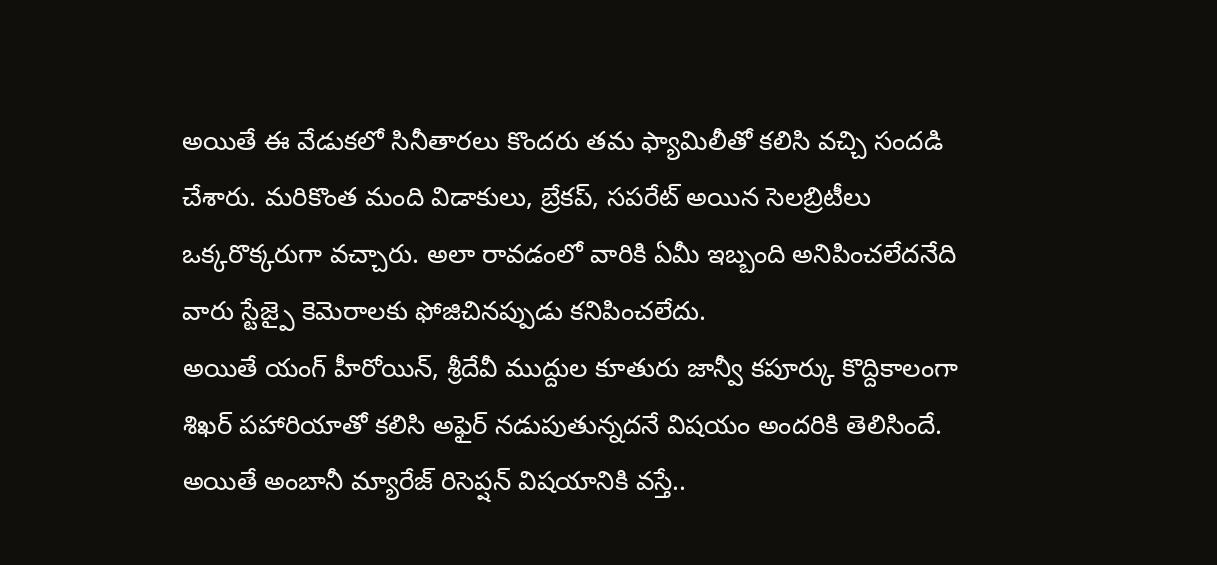అయితే ఈ వేడుకలో సినీతారలు కొందరు తమ ఫ్యామిలీతో కలిసి వచ్చి సందడి చేశారు. మరికొంత మంది విడాకులు, బ్రేకప్, సపరేట్ అయిన సెలబ్రిటీలు ఒక్కరొక్కరుగా వచ్చారు. అలా రావడంలో వారికి ఏమీ ఇబ్బంది అనిపించలేదనేది వారు స్టేజ్పై కెమెరాలకు ఫోజిచినప్పుడు కనిపించలేదు.
అయితే యంగ్ హీరోయిన్, శ్రీదేవీ ముద్దుల కూతురు జాన్వీ కపూర్కు కొద్దికాలంగా శిఖర్ పహారియాతో కలిసి అఫైర్ నడుపుతున్నదనే విషయం అందరికి తెలిసిందే. అయితే అంబానీ మ్యారేజ్ రిసెప్షన్ విషయానికి వస్తే..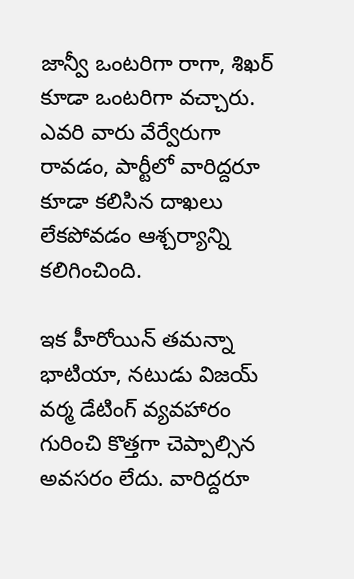జాన్వీ ఒంటరిగా రాగా, శిఖర్ కూడా ఒంటరిగా వచ్చారు. ఎవరి వారు వేర్వేరుగా రావడం, పార్టీలో వారిద్దరూ కూడా కలిసిన దాఖలు లేకపోవడం ఆశ్చర్యాన్ని కలిగించింది.

ఇక హీరోయిన్ తమన్నా భాటియా, నటుడు విజయ్ వర్మ డేటింగ్ వ్యవహారం గురించి కొత్తగా చెప్పాల్సిన అవసరం లేదు. వారిద్దరూ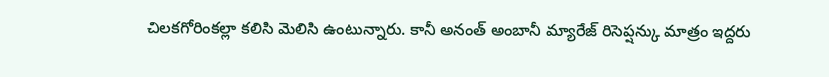చిలకగోరింకల్లా కలిసి మెలిసి ఉంటున్నారు. కానీ అనంత్ అంబానీ మ్యారేజ్ రిసెప్షన్కు మాత్రం ఇద్దరు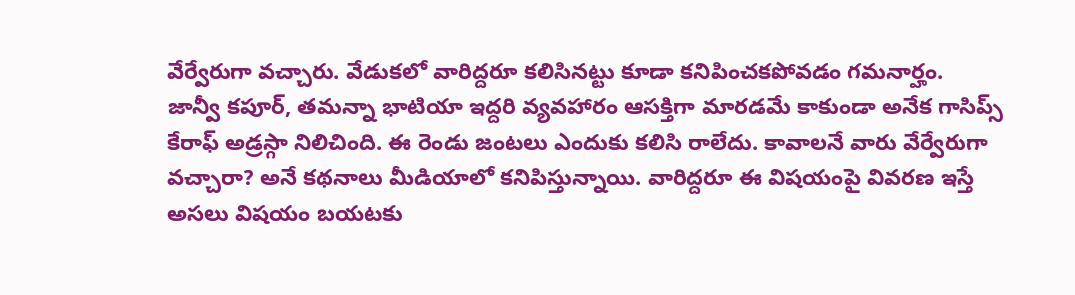వేర్వేరుగా వచ్చారు. వేడుకలో వారిద్దరూ కలిసినట్టు కూడా కనిపించకపోవడం గమనార్హం.
జాన్వీ కపూర్, తమన్నా భాటియా ఇద్దరి వ్యవహారం ఆసక్తిగా మారడమే కాకుండా అనేక గాసిప్స్ కేరాఫ్ అడ్రస్గా నిలిచింది. ఈ రెండు జంటలు ఎందుకు కలిసి రాలేదు. కావాలనే వారు వేర్వేరుగా వచ్చారా? అనే కథనాలు మీడియాలో కనిపిస్తున్నాయి. వారిద్దరూ ఈ విషయంపై వివరణ ఇస్తే అసలు విషయం బయటకు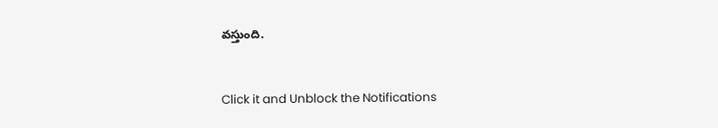వస్తుంది.


Click it and Unblock the Notifications